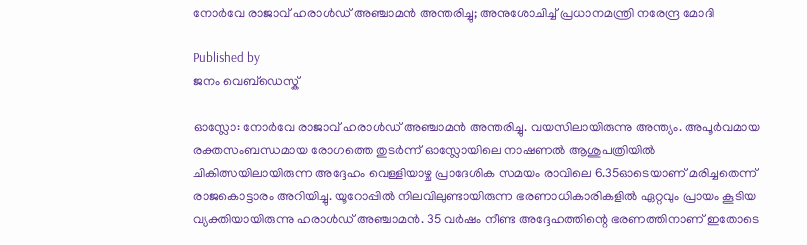നോര്‍വേ രാജാവ് ഹരാള്‍ഡ് അഞ്ചാമന്‍ അന്തരിച്ചു; അനുശോചിച്ച് പ്രധാനമന്ത്രി നരേന്ദ്ര മോദി

Published by
ജനം വെബ്‌ഡെസ്ക്

ഓസ്ലോ: നോര്‍വേ രാജാവ് ഹരാള്‍ഡ് അഞ്ചാമന്‍ അന്തരിച്ചു. വയസിലായിരുന്നു അന്ത്യം. അപൂര്‍വമായ രക്തസംബന്ധമായ രോഗത്തെ തുടര്‍ന്ന് ഓസ്ലോയിലെ നാഷണല്‍ ആശുപത്രിയില്‍ ചികിത്സയിലായിരുന്ന അദ്ദേഹം വെള്ളിയാഴ്ച പ്രാദേശിക സമയം രാവിലെ 6.35ഓടെയാണ് മരിച്ചതെന്ന് രാജകൊട്ടാരം അറിയിച്ചു. യൂറോപ്പില്‍ നിലവിലുണ്ടായിരുന്ന ഭരണാധികാരികളില്‍ ഏറ്റവും പ്രായം കൂടിയ വ്യക്തിയായിരുന്നു ഹരാള്‍ഡ് അഞ്ചാമന്‍. 35 വര്‍ഷം നീണ്ട അദ്ദേഹത്തിന്റെ ഭരണത്തിനാണ് ഇതോടെ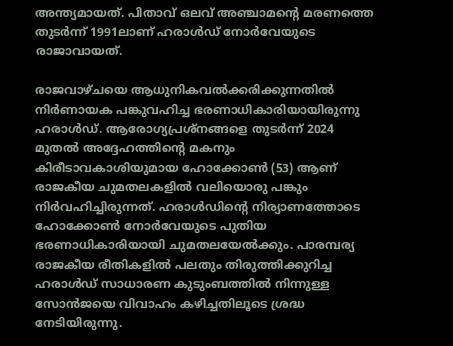അന്ത്യമായത്. പിതാവ് ഒലവ് അഞ്ചാമന്റെ മരണത്തെ തുടര്‍ന്ന് 1991ലാണ് ഹരാള്‍ഡ് നോര്‍വേയുടെ രാജാവായത്.

രാജവാഴ്ചയെ ആധുനികവല്‍ക്കരിക്കുന്നതില്‍ നിര്‍ണായക പങ്കുവഹിച്ച ഭരണാധികാരിയായിരുന്നു ഹരാള്‍ഡ്. ആരോഗ്യപ്രശ്‌നങ്ങളെ തുടര്‍ന്ന് 2024 മുതല്‍ അദ്ദേഹത്തിന്റെ മകനും കിരീടാവകാശിയുമായ ഹോക്കോണ്‍ (53) ആണ് രാജകീയ ചുമതലകളില്‍ വലിയൊരു പങ്കും നിര്‍വഹിച്ചിരുന്നത്. ഹരാള്‍ഡിന്റെ നിര്യാണത്തോടെ ഹോക്കോണ്‍ നോര്‍വേയുടെ പുതിയ ഭരണാധികാരിയായി ചുമതലയേല്‍ക്കും. പാരമ്പര്യ രാജകീയ രീതികളില്‍ പലതും തിരുത്തിക്കുറിച്ച ഹരാള്‍ഡ് സാധാരണ കുടുംബത്തില്‍ നിന്നുള്ള സോന്‍ജയെ വിവാഹം കഴിച്ചതിലൂടെ ശ്രദ്ധ നേടിയിരുന്നു.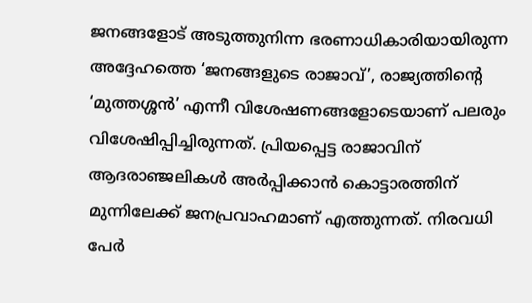ജനങ്ങളോട് അടുത്തുനിന്ന ഭരണാധികാരിയായിരുന്ന അദ്ദേഹത്തെ ‘ജനങ്ങളുടെ രാജാവ്’, രാജ്യത്തിന്റെ ‘മുത്തശ്ശന്‍’ എന്നീ വിശേഷണങ്ങളോടെയാണ് പലരും വിശേഷിപ്പിച്ചിരുന്നത്. പ്രിയപ്പെട്ട രാജാവിന് ആദരാഞ്ജലികള്‍ അര്‍പ്പിക്കാന്‍ കൊട്ടാരത്തിന് മുന്നിലേക്ക് ജനപ്രവാഹമാണ് എത്തുന്നത്. നിരവധി പേര്‍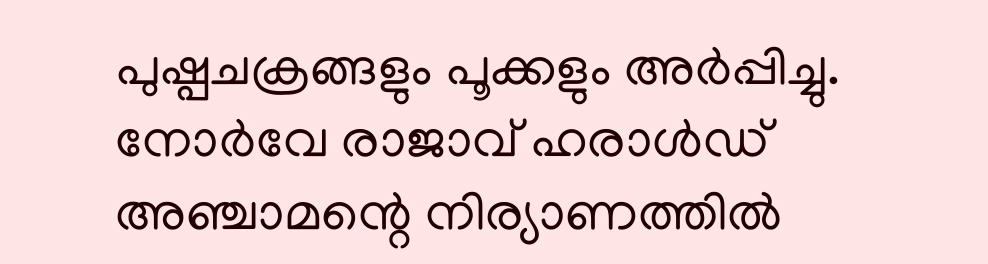പുഷ്പചക്രങ്ങളും പൂക്കളും അര്‍പ്പിച്ചു. നോര്‍വേ രാജാവ് ഹരാള്‍ഡ് അഞ്ചാമന്റെ നിര്യാണത്തില്‍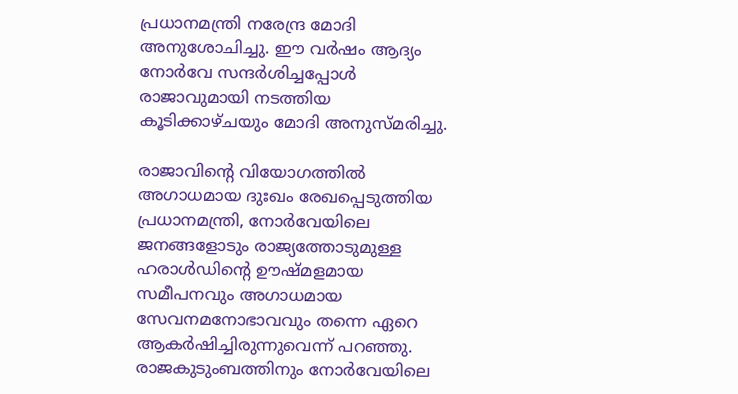പ്രധാനമന്ത്രി നരേന്ദ്ര മോദി അനുശോചിച്ചു. ഈ വര്‍ഷം ആദ്യം നോര്‍വേ സന്ദര്‍ശിച്ചപ്പോള്‍ രാജാവുമായി നടത്തിയ കൂടിക്കാഴ്ചയും മോദി അനുസ്മരിച്ചു.

രാജാവിന്റെ വിയോഗത്തില്‍ അഗാധമായ ദുഃഖം രേഖപ്പെടുത്തിയ പ്രധാനമന്ത്രി, നോര്‍വേയിലെ ജനങ്ങളോടും രാജ്യത്തോടുമുള്ള ഹരാള്‍ഡിന്റെ ഊഷ്മളമായ സമീപനവും അഗാധമായ സേവനമനോഭാവവും തന്നെ ഏറെ ആകര്‍ഷിച്ചിരുന്നുവെന്ന് പറഞ്ഞു. രാജകുടുംബത്തിനും നോര്‍വേയിലെ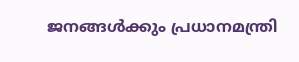ജനങ്ങള്‍ക്കും പ്രധാനമന്ത്രി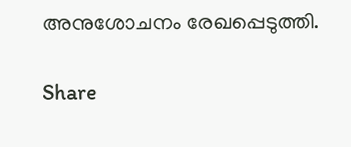അനുശോചനം രേഖപ്പെടുത്തി.

Share